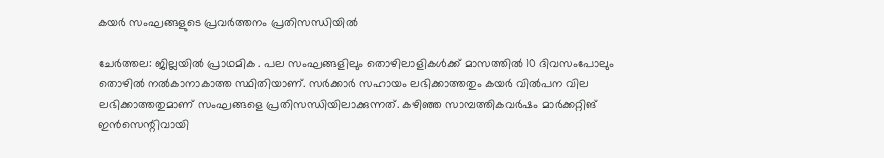കയർ സംഘങ്ങളുടെ പ്രവർത്തനം പ്രതിസന്ധിയിൽ

ചേർത്തല: ജില്ലയിൽ പ്രാഥമിക . പല സംഘങ്ങളിലും തൊഴിലാളികൾക്ക് മാസത്തിൽ 10 ദിവസംപോലും തൊഴിൽ നൽകാനാകാത്ത സ്ഥിതിയാണ്. സർക്കാർ സഹായം ലഭിക്കാത്തതും കയർ വിൽപന വില ലഭിക്കാത്തതുമാണ് സംഘങ്ങളെ പ്രതിസന്ധിയിലാക്കുന്നത്. കഴിഞ്ഞ സാമ്പത്തികവർഷം മാർക്കറ്റിങ് ഇൻസെന്റിവായി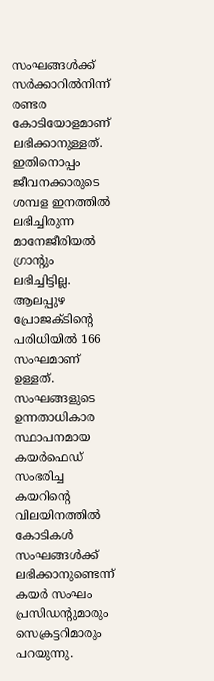സംഘങ്ങൾക്ക് സർക്കാറിൽനിന്ന് രണ്ടര കോടിയോളമാണ് ലഭിക്കാനുള്ളത്. ഇതിനൊപ്പം ജീവനക്കാരുടെ ശമ്പള ഇനത്തിൽ ലഭിച്ചിരുന്ന മാനേജീരിയൽ ഗ്രാന്റും ലഭിച്ചിട്ടില്ല. ആലപ്പുഴ പ്രോജക്ടിന്റെ പരിധിയിൽ 166 സംഘമാണ് ഉള്ളത്. സംഘങ്ങളുടെ ഉന്നതാധികാര സ്ഥാപനമായ കയർഫെഡ് സംഭരിച്ച കയറിന്റെ വിലയിനത്തിൽ കോടികൾ സംഘങ്ങൾക്ക് ലഭിക്കാനുണ്ടെന്ന് കയർ സംഘം പ്രസിഡന്റുമാരും സെക്രട്ടറിമാരും പറയുന്നു.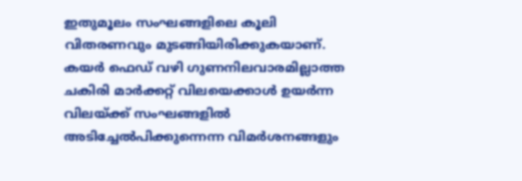ഇതുമൂലം സംഘങ്ങളിലെ കൂലി വിതരണവും മുടങ്ങിയിരിക്കുകയാണ്. കയർ ഫെഡ് വഴി ഗുണനിലവാരമില്ലാത്ത ചകിരി മാർക്കറ്റ് വിലയെക്കാൾ ഉയർന്ന വിലയ്ക്ക് സംഘങ്ങളിൽ അടിച്ചേൽപിക്കുന്നെന്ന വിമർശനങ്ങളും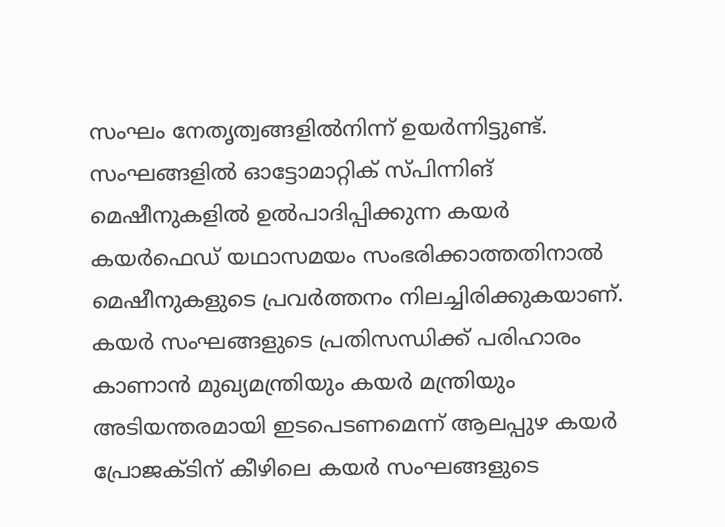സംഘം നേതൃത്വങ്ങളിൽനിന്ന് ഉയർന്നിട്ടുണ്ട്. സംഘങ്ങളിൽ ഓട്ടോമാറ്റിക് സ്പിന്നിങ് മെഷീനുകളിൽ ഉൽപാദിപ്പിക്കുന്ന കയർ കയർഫെഡ് യഥാസമയം സംഭരിക്കാത്തതിനാൽ മെഷീനുകളുടെ പ്രവർത്തനം നിലച്ചിരിക്കുകയാണ്. കയർ സംഘങ്ങളുടെ പ്രതിസന്ധിക്ക് പരിഹാരം കാണാൻ മുഖ്യമന്ത്രിയും കയർ മന്ത്രിയും അടിയന്തരമായി ഇടപെടണമെന്ന് ആലപ്പുഴ കയർ പ്രോജക്ടിന് കീഴിലെ കയർ സംഘങ്ങളുടെ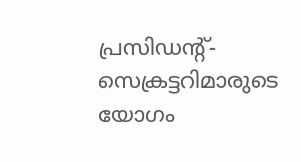പ്രസിഡന്റ്-സെക്രട്ടറിമാരുടെ യോഗം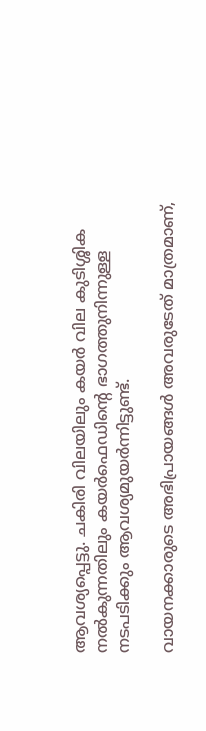ആവശ്യപ്പെട്ടു. ചകിരി വിലയിലും കയർ വില കുടിശ്ശിക നൽകുന്നതിലും കയർഫെഡിന്റെ ഭാഗത്തുനിന്നുള്ള നടപടിക്കും ആവശ്യമുയർന്നിട്ടുണ്ട്.

വായനക്കാരുടെ അഭിപ്രായങ്ങള്‍ അവരുടേത് മാത്രമാണ്,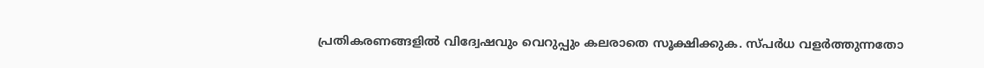പ്രതികരണങ്ങളിൽ വിദ്വേഷവും വെറുപ്പും കലരാതെ സൂക്ഷിക്കുക. സ്പർധ വളർത്തുന്നതോ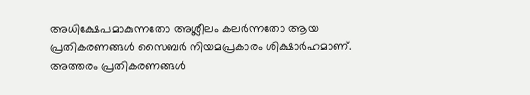അധിക്ഷേപമാകുന്നതോ അശ്ലീലം കലർന്നതോ ആയ പ്രതികരണങ്ങൾ സൈബർ നിയമപ്രകാരം ശിക്ഷാർഹമാണ്. അത്തരം പ്രതികരണങ്ങൾ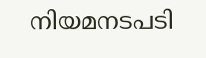നിയമനടപടി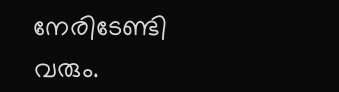നേരിടേണ്ടി വരും.